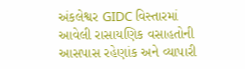અંકલેશ્વર GIDC વિસ્તારમાં આવેલી રાસાયણિક વસાહતોની આસપાસ રહેણાંક અને વ્યાપારી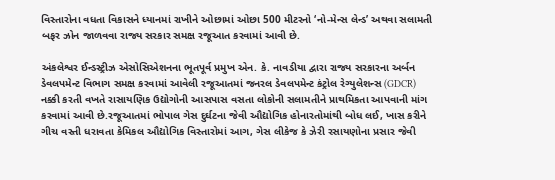વિસ્તારોના વધતા વિકાસને ધ્યાનમાં રાખીને ઓછામાં ઓછા 500 મીટરનો ‘નો-મેન્સ લેન્ડ’ અથવા સલામતી બફર ઝોન જાળવવા રાજ્ય સરકાર સમક્ષ રજૂઆત કરવામાં આવી છે.

અંકલેશ્વર ઈન્ડસ્ટ્રીઝ એસોસિએશનના ભૂતપૂર્વ પ્રમુખ એન. કે. નાવડીયા દ્વારા રાજ્ય સરકારના અર્બન ડેવલપમેન્ટ વિભાગ સમક્ષ કરવામાં આવેલી રજૂઆતમાં જનરલ ડેવલપમેન્ટ કંટ્રોલ રેગ્યુલેશન્સ (GDCR) નક્કી કરતી વખતે રાસાયણિક ઉદ્યોગોની આસપાસ વસતા લોકોની સલામતીને પ્રાથમિકતા આપવાની માંગ કરવામાં આવી છે.રજૂઆતમાં ભોપાલ ગેસ દુર્ઘટના જેવી ઔદ્યોગિક હોનારતોમાંથી બોધ લઈ, ખાસ કરીને ગીચ વસ્તી ધરાવતા કેમિકલ ઔદ્યોગિક વિસ્તારોમાં આગ, ગેસ લીકેજ કે ઝેરી રસાયણોના પ્રસાર જેવી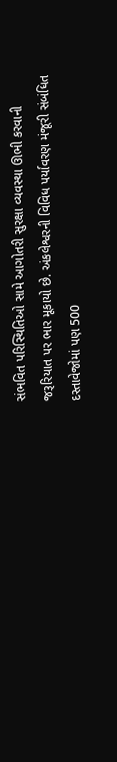સંભવિત પરિસ્થિતિઓ સામે આગોતરી સુરક્ષા વ્યવસ્થા ઊભી કરવાની જરૂરિયાત પર ભાર મૂકાયો છે. અંકલેશ્વરની વિવિધ પર્યાવરણ મંજૂરી સંબંધિત દસ્તાવેજોમાં પણ 500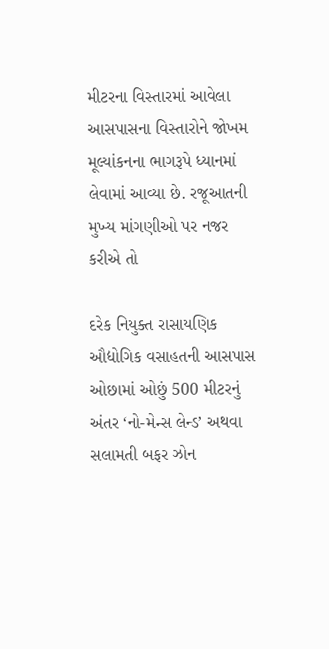મીટરના વિસ્તારમાં આવેલા આસપાસના વિસ્તારોને જોખમ મૂલ્યાંકનના ભાગરૂપે ધ્યાનમાં લેવામાં આવ્યા છે. રજૂઆતની મુખ્ય માંગણીઓ પર નજર કરીએ તો

દરેક નિયુક્ત રાસાયણિક ઔદ્યોગિક વસાહતની આસપાસ ઓછામાં ઓછું 500 મીટરનું અંતર ‘નો-મેન્સ લેન્ડ’ અથવા સલામતી બફર ઝોન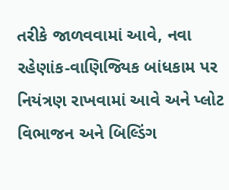તરીકે જાળવવામાં આવે, નવા રહેણાંક-વાણિજ્યિક બાંધકામ પર નિયંત્રણ રાખવામાં આવે અને પ્લોટ વિભાજન અને બિલ્ડિંગ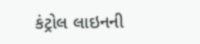કંટ્રોલ લાઇનની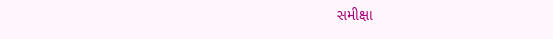સમીક્ષા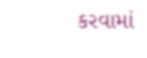કરવામાં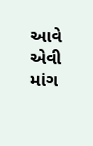આવે એવી માંગ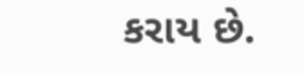કરાય છે.